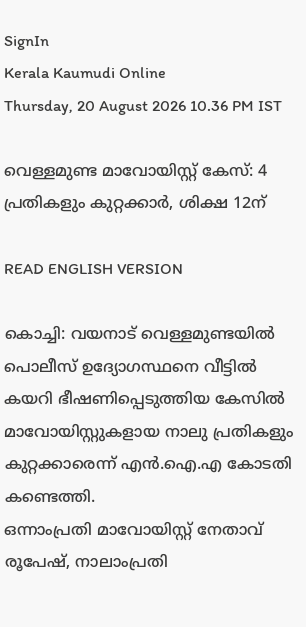SignIn
Kerala Kaumudi Online
Thursday, 20 August 2026 10.36 PM IST

വെള്ളമുണ്ട മാവോയിസ്റ്റ് കേസ്: 4 പ്രതികളും കുറ്റക്കാ‌‌ർ, ശിക്ഷ 12ന്

READ ENGLISH VERSION

കൊച്ചി: വയനാട് വെള്ളമുണ്ടയിൽ പൊലീസ് ഉദ്യോഗസ്ഥനെ വീട്ടിൽ കയറി ഭീഷണിപ്പെടുത്തിയ കേസിൽ മാവോയിസ്റ്റുകളായ നാലു പ്രതികളും കുറ്റക്കാരെന്ന് എൻ.ഐ.എ കോടതി കണ്ടെത്തി.
ഒന്നാംപ്രതി മാവോയിസ്റ്റ് നേതാവ് രൂപേഷ്, നാലാംപ്രതി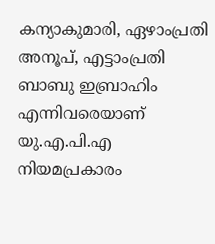കന്യാകുമാരി, ഏഴാംപ്രതി അനൂപ്, എട്ടാംപ്രതി ബാബു ഇബ്രാഹിം എന്നിവരെയാണ് യു.എ.പി.എ നിയമപ്രകാരം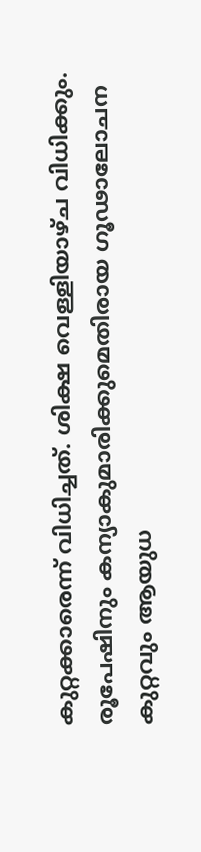കുറ്റക്കാരെന്ന് വിധിച്ചത്. ശിക്ഷ വെള്ളിയാഴ്ച വിധിക്കും. രൂപേഷിനും കന്യാകുമാരിക്കുമെതിരായ ഗൂഢാലോചന കുറ്റവും ആയുധ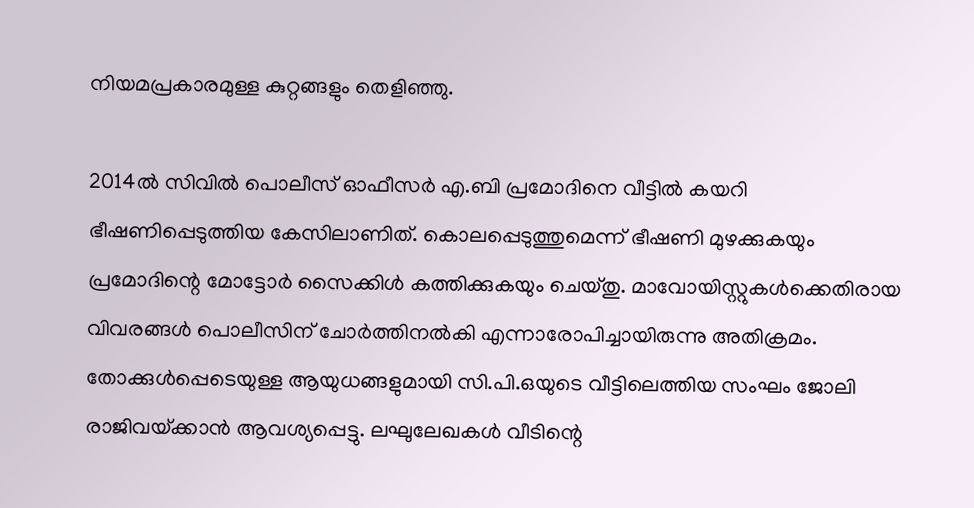നിയമപ്രകാരമുള്ള കുറ്റങ്ങളും തെളിഞ്ഞു.

2014ൽ സിവിൽ പൊലീസ് ഓഫീസർ എ.ബി പ്രമോദിനെ വീട്ടിൽ കയറി ഭീഷണിപ്പെടുത്തിയ കേസിലാണിത്. കൊലപ്പെടുത്തുമെന്ന് ഭീഷണി മുഴക്കുകയും പ്രമോദിന്റെ മോട്ടോർ സൈക്കിൾ കത്തിക്കുകയും ചെയ്തു. മാവോയിസ്റ്റുകൾക്കെതിരായ വിവരങ്ങൾ പൊലീസിന് ചോർത്തിനൽകി എന്നാരോപിച്ചായിരുന്നു അതിക്രമം. തോക്കുൾപ്പെടെയുള്ള ആയുധങ്ങളുമായി സി.പി.ഒയുടെ വീട്ടിലെത്തിയ സംഘം ജോലി രാജിവയ്‌ക്കാൻ ആവശ്യപ്പെട്ടു. ലഘുലേഖകൾ വീടിന്റെ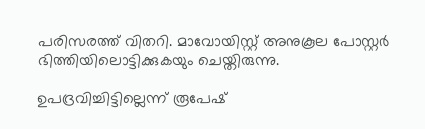പരിസരത്ത് വിതറി. മാവോയിസ്റ്റ് അനുകൂല പോസ്റ്റർ ഭിത്തിയിലൊട്ടിക്കുകയും ചെയ്തിരുന്നു.

ഉപദ്രവിച്ചിട്ടില്ലെന്ന് രൂപേഷ്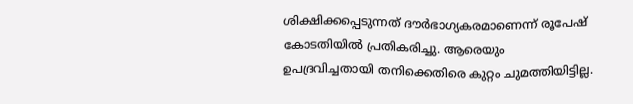ശിക്ഷിക്കപ്പെടുന്നത് ദൗർഭാഗ്യകരമാണെന്ന് രൂപേഷ് കോടതിയിൽ പ്രതികരിച്ചു. ആരെയും ഉപദ്രവിച്ചതായി തനിക്കെതിരെ കുറ്റം ചുമത്തിയിട്ടില്ല.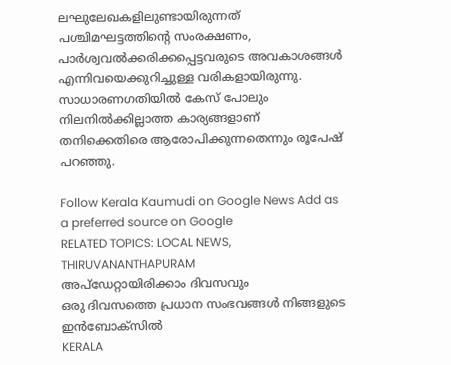ലഘുലേഖകളിലുണ്ടായിരുന്നത് പശ്ചിമഘട്ടത്തിന്റെ സംരക്ഷണം, പാർശ്വവൽക്കരിക്കപ്പെട്ടവരുടെ അവകാശങ്ങൾ എന്നിവയെക്കുറിച്ചുള്ള വരികളായിരുന്നു. സാധാരണഗതിയിൽ കേസ് പോലും നിലനിൽക്കില്ലാത്ത കാര്യങ്ങളാണ് തനിക്കെതിരെ ആരോപിക്കുന്നതെന്നും രൂപേഷ് പറഞ്ഞു.

Follow Kerala Kaumudi on Google News Add as a preferred source on Google
RELATED TOPICS: LOCAL NEWS, THIRUVANANTHAPURAM
അപ്ഡേറ്റായിരിക്കാം ദിവസവും
ഒരു ദിവസത്തെ പ്രധാന സംഭവങ്ങൾ നിങ്ങളുടെ ഇൻബോക്സിൽ
KERALA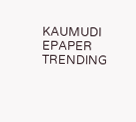KAUMUDI EPAPER
TRENDING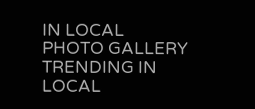IN LOCAL
PHOTO GALLERY
TRENDING IN LOCAL